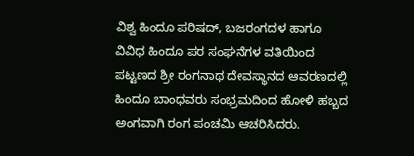ವಿಶ್ವ ಹಿಂದೂ ಪರಿಷದ್, ಬಜರಂಗದಳ ಹಾಗೂ ವಿವಿಧ ಹಿಂದೂ ಪರ ಸಂಘನೆಗಳ ವತಿಯಿಂದ ಪಟ್ಟಣದ ಶ್ರೀ ರಂಗನಾಥ ದೇವಸ್ಥಾನದ ಆವರಣದಲ್ಲಿ ಹಿಂದೂ ಬಾಂಧವರು ಸಂಭ್ರಮದಿಂದ ಹೋಳಿ ಹಬ್ಬದ ಅಂಗವಾಗಿ ರಂಗ ಪಂಚಮಿ ಆಚರಿಸಿದರು.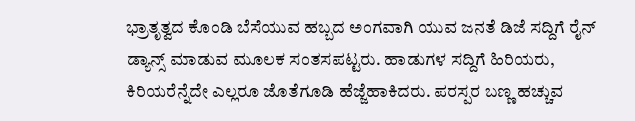ಭ್ರಾತೃತ್ವದ ಕೊಂಡಿ ಬೆಸೆಯುವ ಹಬ್ಬದ ಅಂಗವಾಗಿ ಯುವ ಜನತೆ ಡಿಜೆ ಸದ್ದಿಗೆ ರೈನ್ ಡ್ಯಾನ್ಸ್ ಮಾಡುವ ಮೂಲಕ ಸಂತಸಪಟ್ಟರು. ಹಾಡುಗಳ ಸದ್ದಿಗೆ ಹಿರಿಯರು, ಕಿರಿಯರೆನ್ನೆದೇ ಎಲ್ಲರೂ ಜೊತೆಗೂಡಿ ಹೆಜ್ಜೆಹಾಕಿದರು. ಪರಸ್ಪರ ಬಣ್ಣ ಹಚ್ಚುವ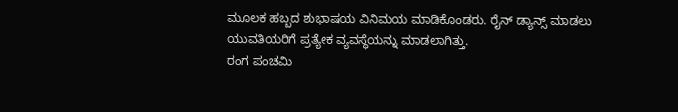ಮೂಲಕ ಹಬ್ಬದ ಶುಭಾಷಯ ವಿನಿಮಯ ಮಾಡಿಕೊಂಡರು. ರೈನ್ ಡ್ಯಾನ್ಸ್ ಮಾಡಲು ಯುವತಿಯರಿಗೆ ಪ್ರತ್ಯೇಕ ವ್ಯವಸ್ಥೆಯನ್ನು ಮಾಡಲಾಗಿತ್ತು.
ರಂಗ ಪಂಚಮಿ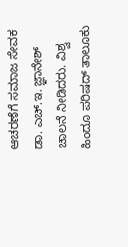ಆಚರಣೆಗೆ ಸಮಾಜ ಸೇವಕ ಡಾ. ಎಚ್.ಇ. ಜ್ಞಾನೇಶ್ ಚಾಲನೆ ನೀಡಿದರು. ವಿಶ್ವ ಹಿಂದೂ ಪರಿಷದ್ ತಾಲೂಕು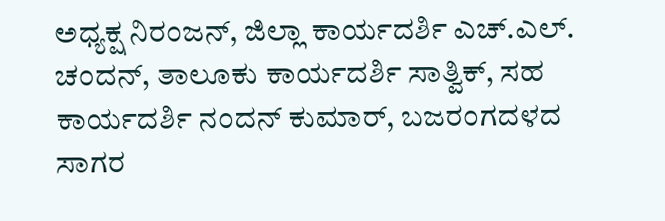ಅಧ್ಯಕ್ಷ ನಿರಂಜನ್, ಜಿಲ್ಲಾ ಕಾರ್ಯದರ್ಶಿ ಎಚ್.ಎಲ್. ಚಂದನ್, ತಾಲೂಕು ಕಾರ್ಯದರ್ಶಿ ಸಾತ್ವಿಕ್, ಸಹ ಕಾರ್ಯದರ್ಶಿ ನಂದನ್ ಕುಮಾರ್, ಬಜರಂಗದಳದ ಸಾಗರ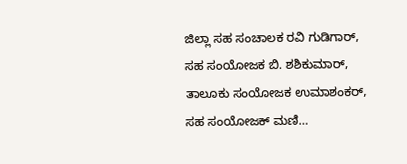ಜಿಲ್ಲಾ ಸಹ ಸಂಚಾಲಕ ರವಿ ಗುಡಿಗಾರ್, ಸಹ ಸಂಯೋಜಕ ಬಿ. ಶಶಿಕುಮಾರ್, ತಾಲೂಕು ಸಂಯೋಜಕ ಉಮಾಶಂಕರ್, ಸಹ ಸಂಯೋಜಕ್ ಮಣಿ…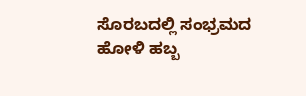ಸೊರಬದಲ್ಲಿ ಸಂಭ್ರಮದ ಹೋಳಿ ಹಬ್ಬ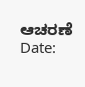ಆಚರಣೆ
Date: